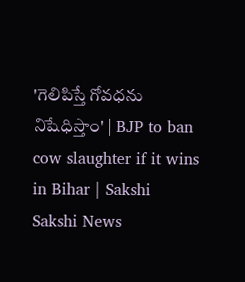'గెలిపిస్తే గోవధను నిషేధిస్తాం' | BJP to ban cow slaughter if it wins in Bihar | Sakshi
Sakshi News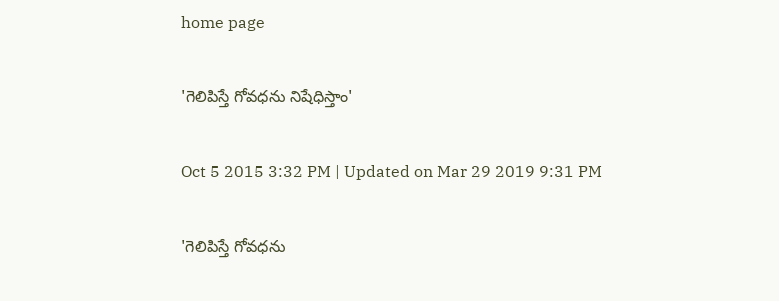home page

'గెలిపిస్తే గోవధను నిషేధిస్తాం'

Oct 5 2015 3:32 PM | Updated on Mar 29 2019 9:31 PM

'గెలిపిస్తే గోవధను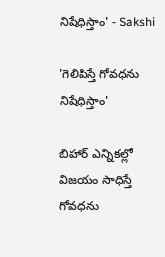నిషేధిస్తాం' - Sakshi

'గెలిపిస్తే గోవధను నిషేధిస్తాం'

బిహార్ ఎన్నికల్లో విజయం సాధిస్తే గోవధను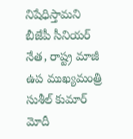నిషేధిస్తామని బీజేపీ సీనియర్ నేత, రాష్ట్ర మాజీ ఉప ముఖ్యమంత్రి సుశీల్ కుమార్ మోదీ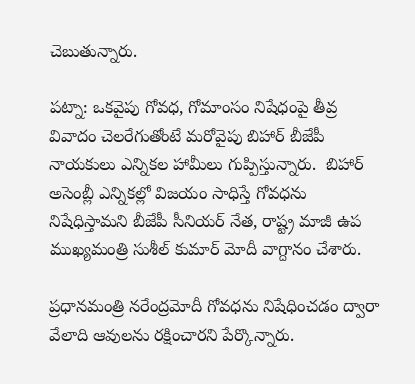చెబుతున్నారు.

పట్నా: ఒకవైపు గోవధ, గోమాంసం నిషేధంపై తీవ్ర వివాదం చెలరేగుతోంటే మరోవైపు బిహార్ బీజేపీ నాయకులు ఎన్నికల హామీలు గుప్పిస్తున్నారు.  బిహార్ అసెంబ్లీ ఎన్నికల్లో విజయం సాధిస్తే గోవధను నిషేధిస్తామని బీజేపీ సీనియర్ నేత, రాష్ట్ర మాజీ ఉప ముఖ్యమంత్రి సుశీల్ కుమార్ మోదీ వాగ్దానం చేశారు.

ప్రధానమంత్రి నరేంద్రమోదీ గోవధను నిషేధించడం ద్వారా వేలాది ఆవులను రక్షించారని పేర్కొన్నారు.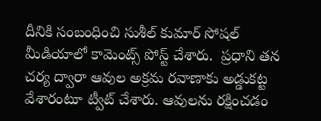దీనికి సంబంధించి సుశీల్ కుమార్ సోషల్ మీడియాలో కామెంట్స్ పోస్ట్ చేశారు.  ప్రధాని తన చర్య ద్వారా ఆవుల అక్రమ రవాణాకు అడ్డుకట్ట వేశారంటూ ట్వీట్ చేశారు. ఆవులను రక్షించడం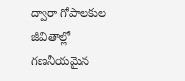ద్వారా గోపాలకుల జీవితాల్లో గణనీయమైన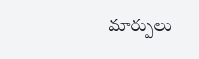మార్పులు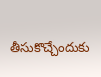తీసుకొచ్చేందుకు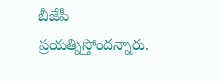బీజేపీ ప్రయత్నిస్తోందన్నారు.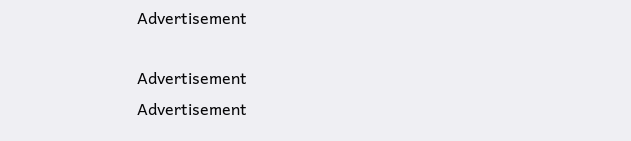Advertisement

Advertisement
Advertisement